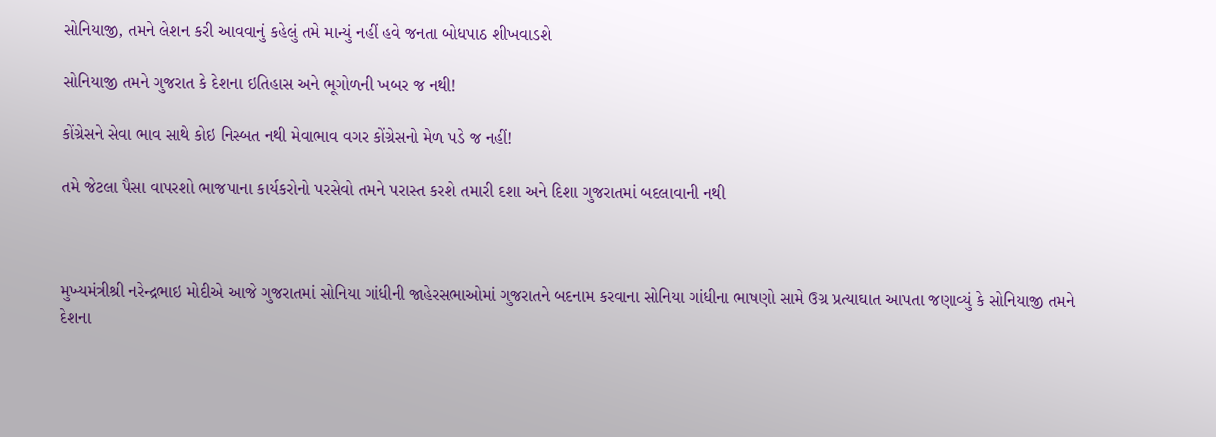સોનિયાજી, તમને લેશન કરી આવવાનું કહેલું તમે માન્યું નહીં હવે જનતા બોધપાઠ શીખવાડશે

સોનિયાજી તમને ગુજરાત કે દેશના ઇતિહાસ અને ભૂગોળની ખબર જ નથી!

કોંગ્રેસને સેવા ભાવ સાથે કોઇ નિસ્બત નથી મેવાભાવ વગર કોંગ્રેસનો મેળ પડે જ નહીં!

તમે જેટલા પૈસા વાપરશો ભાજપાના કાર્યકરોનો પરસેવો તમને પરાસ્ત કરશે તમારી દશા અને દિશા ગુજરાતમાં બદલાવાની નથી



મુખ્યમંત્રીશ્રી નરેન્દ્રભાઇ મોદીએ આજે ગુજરાતમાં સોનિયા ગાંધીની જાહેરસભાઓમાં ગુજરાતને બદનામ કરવાના સોનિયા ગાંધીના ભાષણો સામે ઉગ્ર પ્રત્યાઘાત આપતા જણાવ્યું કે સોનિયાજી તમને દેશના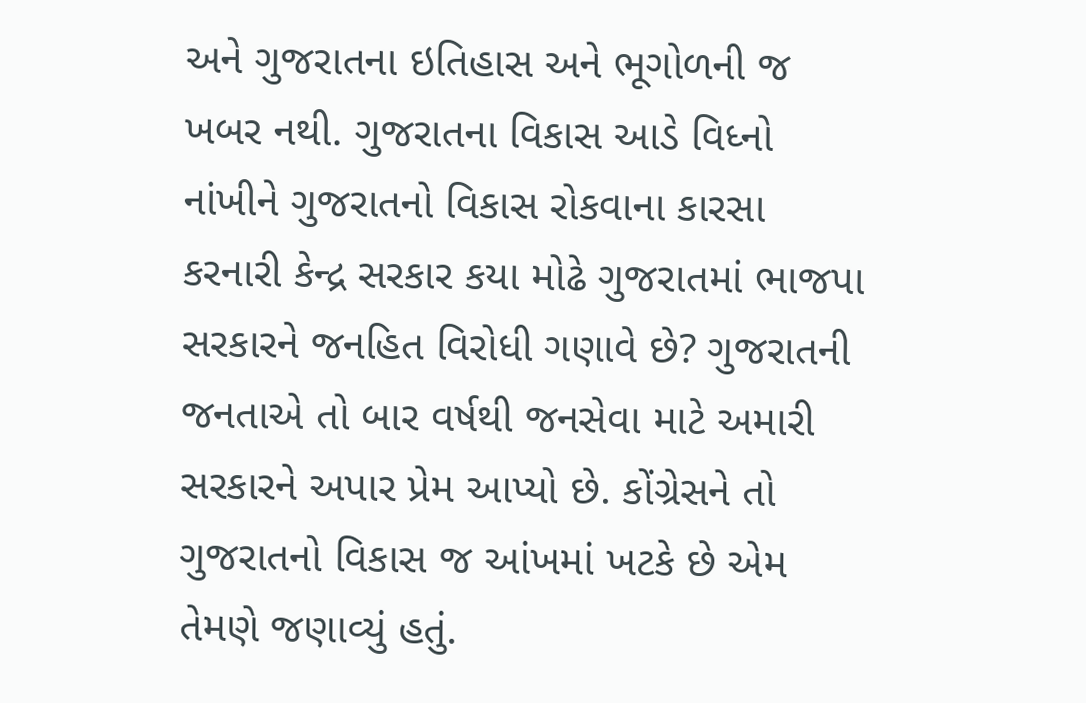અને ગુજરાતના ઇતિહાસ અને ભૂગોળની જ ખબર નથી. ગુજરાતના વિકાસ આડે વિધ્નો નાંખીને ગુજરાતનો વિકાસ રોકવાના કારસા કરનારી કેન્દ્ર સરકાર કયા મોઢે ગુજરાતમાં ભાજપા સરકારને જનહિત વિરોધી ગણાવે છે? ગુજરાતની જનતાએ તો બાર વર્ષથી જનસેવા માટે અમારી સરકારને અપાર પ્રેમ આપ્યો છે. કોંગ્રેસને તો ગુજરાતનો વિકાસ જ આંખમાં ખટકે છે એમ તેમણે જણાવ્યું હતું.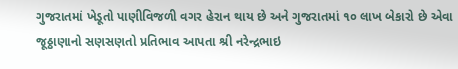ગુજરાતમાં ખેડૂતો પાણીવિજળી વગર હેરાન થાય છે અને ગુજરાતમાં ૧૦ લાખ બેકારો છે એવા જૂઠ્ઠાણાનો સણસણતો પ્રતિભાવ આપતા શ્રી નરેન્દ્રભાઇ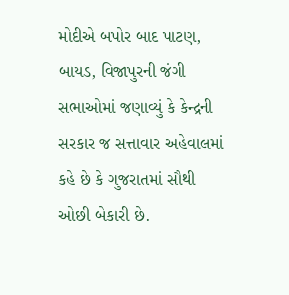મોદીએ બપોર બાદ પાટણ, બાયડ, વિજાપુરની જંગી સભાઓમાં જણાવ્યું કે કેન્દ્રની સરકાર જ સત્તાવાર અહેવાલમાં કહે છે કે ગુજરાતમાં સૌથી ઓછી બેકારી છે.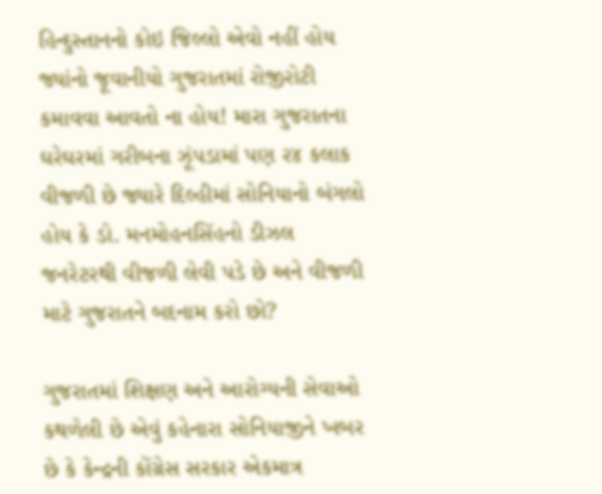હિન્દુસ્તાનનો કોઇ જિલ્લો એવો નહીં હોય જ્યાંનો જૂવાનીયો ગુજરાતમાં રોજીરોટી કમાવવા આવતો ના હોય! મારા ગુજરાતના ઘરેઘરમાં ગરીબના ઝૂંપડામાં પણ ર૪ કલાક વીજળી છે જ્યારે દિલ્હીમાં સોનિયાનો બંગલો હોય કે ડો. મનમોહનસિંહનો ડીઝલ જનરેટરથી વીજળી લેવી પડે છે અને વીજળી માટે ગુજરાતને બદનામ કરો છો?

ગુજરાતમાં શિક્ષણ અને આરોગ્યની સેવાઓ કથળેલી છે એવું કહેનારા સોનિયાજીને ખબર છે કે કેન્દ્રની કોંગ્રેસ સરકાર એકમાત્ર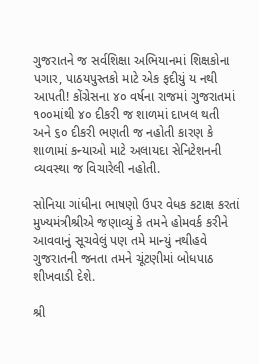ગુજરાતને જ સર્વશિક્ષા અભિયાનમાં શિક્ષકોના પગાર, પાઠયપુસ્તકો માટે એક ફદીયું ય નથી આપતી! કોંગ્રેસના ૪૦ વર્ષના રાજમાં ગુજરાતમાં ૧૦૦માંથી ૪૦ દીકરી જ શાળમાં દાખલ થતી અને ૬૦ દીકરી ભણતી જ નહોતી કારણ કે શાળામાં કન્યાઓ માટે અલાયદા સેનિટેશનની વ્યવસ્થા જ વિચારેલી નહોતી.

સોનિયા ગાંધીના ભાષણો ઉપર વેધક કટાક્ષ કરતાં મુખ્યમંત્રીશ્રીએ જણાવ્યું કે તમને હોમવર્ક કરીને આવવાનું સૂચવેલું પણ તમે માન્યું નથીહવે ગુજરાતની જનતા તમને ચૂંટણીમાં બોધપાઠ શીખવાડી દેશે.

શ્રી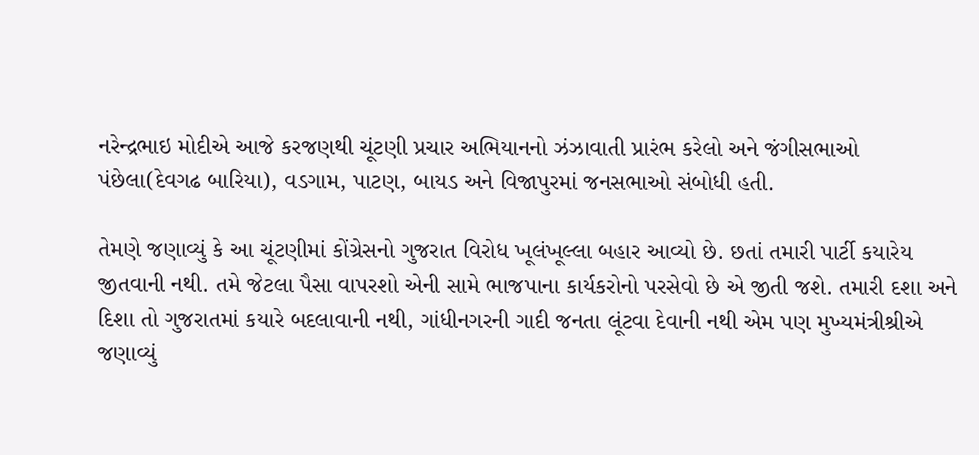નરેન્દ્રભાઇ મોદીએ આજે કરજણથી ચૂંટણી પ્રચાર અભિયાનનો ઝંઝાવાતી પ્રારંભ કરેલો અને જંગીસભાઓ પંછેલા(દેવગઢ બારિયા), વડગામ, પાટણ, બાયડ અને વિજાપુરમાં જનસભાઓ સંબોધી હતી.

તેમણે જણાવ્યું કે આ ચૂંટણીમાં કોંગ્રેસનો ગુજરાત વિરોધ ખૂલંખૂલ્લા બહાર આવ્યો છે. છતાં તમારી પાર્ટી કયારેય જીતવાની નથી. તમે જેટલા પૈસા વાપરશો એની સામે ભાજપાના કાર્યકરોનો પરસેવો છે એ જીતી જશે. તમારી દશા અને દિશા તો ગુજરાતમાં કયારે બદલાવાની નથી, ગાંધીનગરની ગાદી જનતા લૂંટવા દેવાની નથી એમ પણ મુખ્યમંત્રીશ્રીએ જણાવ્યું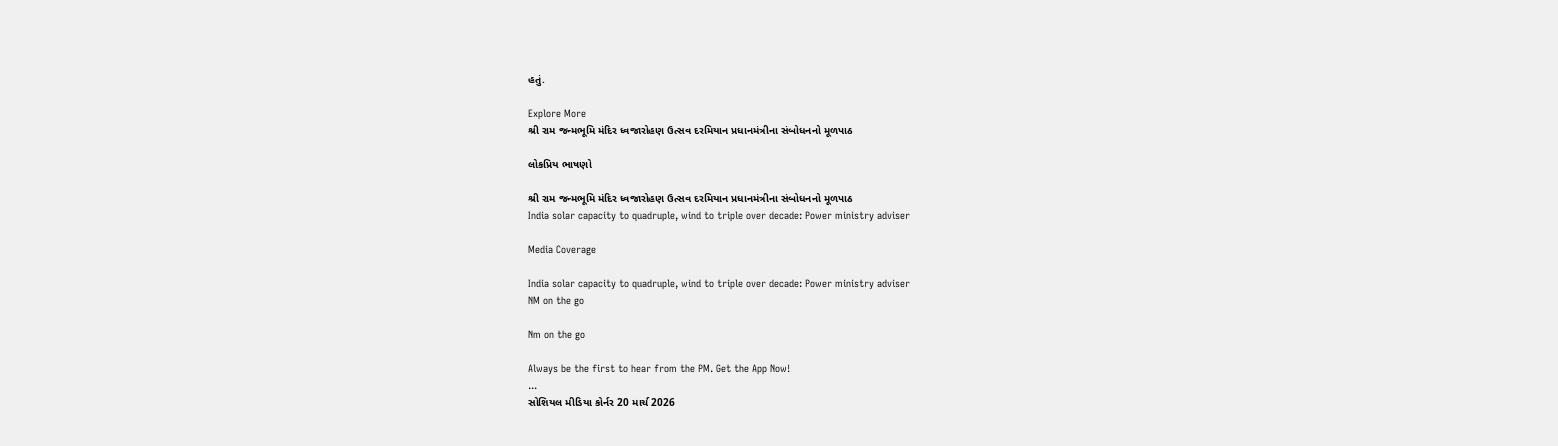હતું.

Explore More
શ્રી રામ જન્મભૂમિ મંદિર ધ્વજારોહણ ઉત્સવ દરમિયાન પ્રધાનમંત્રીના સંબોધનનો મૂળપાઠ

લોકપ્રિય ભાષણો

શ્રી રામ જન્મભૂમિ મંદિર ધ્વજારોહણ ઉત્સવ દરમિયાન પ્રધાનમંત્રીના સંબોધનનો મૂળપાઠ
India solar capacity to quadruple, wind to triple over decade: Power ministry adviser

Media Coverage

India solar capacity to quadruple, wind to triple over decade: Power ministry adviser
NM on the go

Nm on the go

Always be the first to hear from the PM. Get the App Now!
...
સોશિયલ મીડિયા કોર્નર 20 માર્ચ 2026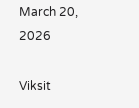March 20, 2026

Viksit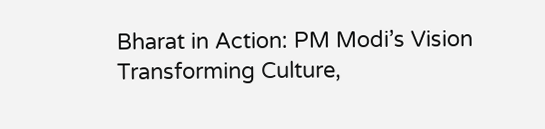Bharat in Action: PM Modi’s Vision Transforming Culture,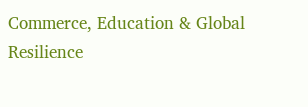Commerce, Education & Global Resilience